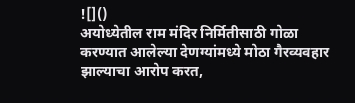![]()
अयोध्येतील राम मंदिर निर्मितीसाठी गोळा करण्यात आलेल्या देणग्यांमध्ये मोठा गैरव्यवहार झाल्याचा आरोप करत,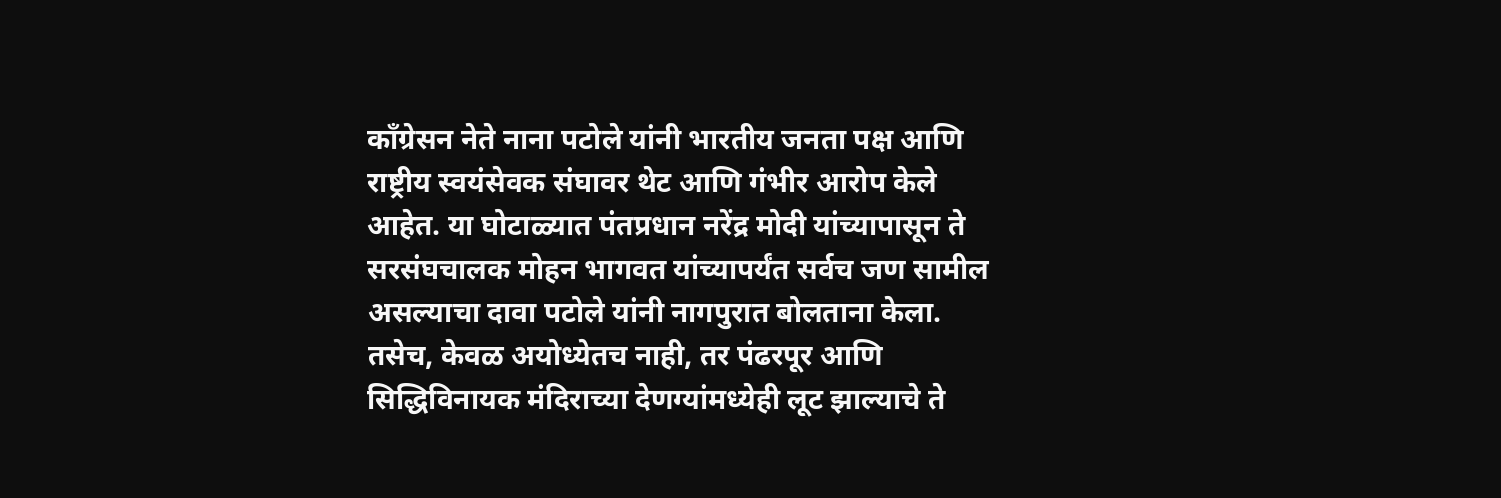काँग्रेसन नेते नाना पटोले यांनी भारतीय जनता पक्ष आणि राष्ट्रीय स्वयंसेवक संघावर थेट आणि गंभीर आरोप केले आहेत. या घोटाळ्यात पंतप्रधान नरेंद्र मोदी यांच्यापासून ते सरसंघचालक मोहन भागवत यांच्यापर्यंत सर्वच जण सामील असल्याचा दावा पटोले यांनी नागपुरात बोलताना केला. तसेच, केवळ अयोध्येतच नाही, तर पंढरपूर आणि सिद्धिविनायक मंदिराच्या देणग्यांमध्येही लूट झाल्याचे ते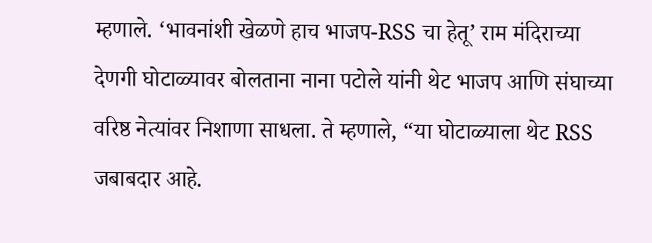म्हणाले. ‘भावनांशी खेळणे हाच भाजप-RSS चा हेतू’ राम मंदिराच्या देणगी घोटाळ्यावर बोलताना नाना पटोले यांनी थेट भाजप आणि संघाच्या वरिष्ठ नेत्यांवर निशाणा साधला. ते म्हणाले, “या घोटाळ्याला थेट RSS जबाबदार आहे.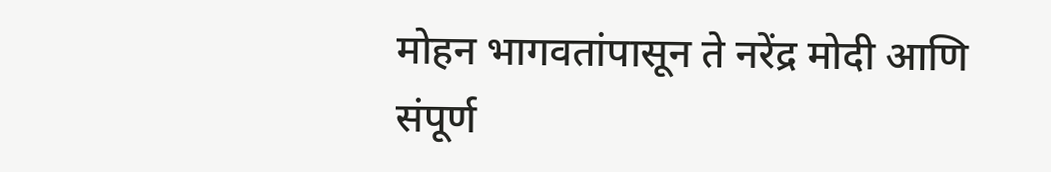मोहन भागवतांपासून ते नरेंद्र मोदी आणि संपूर्ण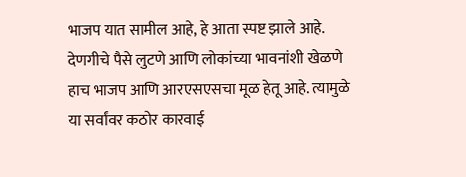भाजप यात सामील आहे, हे आता स्पष्ट झाले आहे. देणगीचे पैसे लुटणे आणि लोकांच्या भावनांशी खेळणे हाच भाजप आणि आरएसएसचा मूळ हेतू आहे. त्यामुळे या सर्वांवर कठोर कारवाई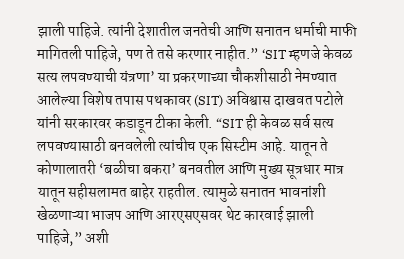झाली पाहिजे. त्यांनी देशातील जनतेची आणि सनातन धर्माची माफी मागितली पाहिजे, पण ते तसे करणार नाहीत.” ‘SIT म्हणजे केवळ सत्य लपवण्याची यंत्रणा’ या प्रकरणाच्या चौकशीसाठी नेमण्यात आलेल्या विशेष तपास पथकावर (SIT) अविश्वास दाखवत पटोले यांनी सरकारवर कडाडून टीका केली. “SIT ही केवळ सर्व सत्य लपवण्यासाठी बनवलेली त्यांचीच एक सिस्टीम आहे. यातून ते कोणालातरी ‘बळीचा बकरा’ बनवतील आणि मुख्य सूत्रधार मात्र यातून सहीसलामत बाहेर राहतील. त्यामुळे सनातन भावनांशी खेळणाऱ्या भाजप आणि आरएसएसवर थेट कारवाई झाली पाहिजे,” अशी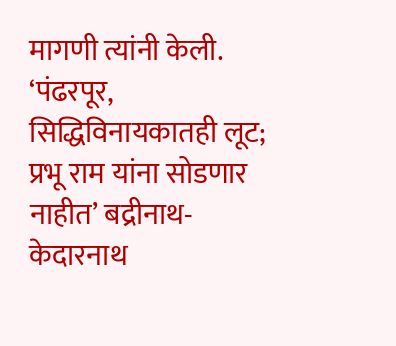मागणी त्यांनी केली. ‘पंढरपूर, सिद्धिविनायकातही लूट; प्रभू राम यांना सोडणार नाहीत’ बद्रीनाथ-केदारनाथ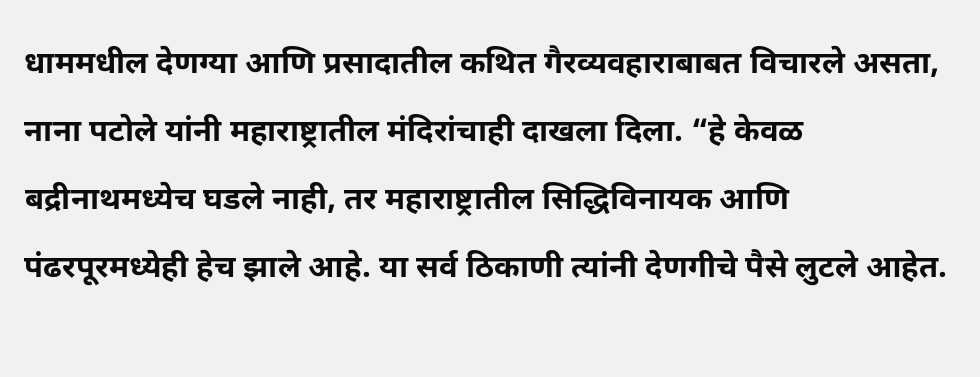धाममधील देणग्या आणि प्रसादातील कथित गैरव्यवहाराबाबत विचारले असता, नाना पटोले यांनी महाराष्ट्रातील मंदिरांचाही दाखला दिला. “हे केवळ बद्रीनाथमध्येच घडले नाही, तर महाराष्ट्रातील सिद्धिविनायक आणि पंढरपूरमध्येही हेच झाले आहे. या सर्व ठिकाणी त्यांनी देणगीचे पैसे लुटले आहेत.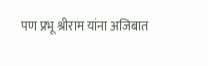पण प्रभू श्रीराम यांना अजिबात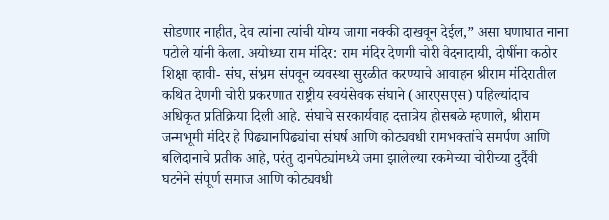सोडणार नाहीत, देव त्यांना त्यांची योग्य जागा नक्की दाखवून देईल,” असा घणाघात नाना पटोले यांनी केला. अयोध्या राम मंदिर: राम मंदिर देणगी चोरी वेदनादायी, दोषींना कठोर शिक्षा व्हावी- संघ, संभ्रम संपवून व्यवस्था सुरळीत करण्याचे आवाहन श्रीराम मंदिरातील कथित देणगी चोरी प्रकरणात राष्ट्रीय स्वयंसेवक संघाने (आरएसएस) पहिल्यांदाच अधिकृत प्रतिक्रिया दिली आहे. संघाचे सरकार्यवाह दत्तात्रेय होसबळे म्हणाले, श्रीराम जन्मभूमी मंदिर हे पिढ्यानपिढ्यांचा संघर्ष आणि कोट्यवधी रामभक्तांचे समर्पण आणि बलिदानाचे प्रतीक आहे, परंतु दानपेट्यांमध्ये जमा झालेल्या रकमेच्या चोरीच्या दुर्दैवी घटनेने संपूर्ण समाज आणि कोट्यवधी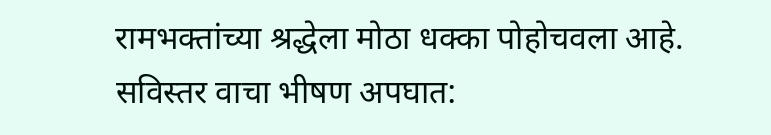रामभक्तांच्या श्रद्धेला मोठा धक्का पोहोचवला आहे. सविस्तर वाचा भीषण अपघात: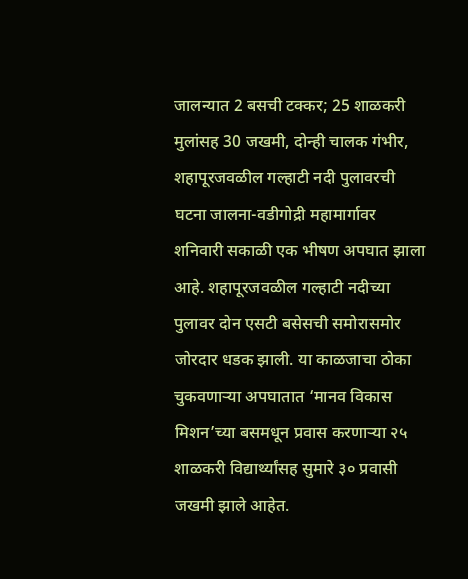जालन्यात 2 बसची टक्कर; 25 शाळकरी मुलांसह 30 जखमी, दोन्ही चालक गंभीर, शहापूरजवळील गल्हाटी नदी पुलावरची घटना जालना-वडीगोद्री महामार्गावर शनिवारी सकाळी एक भीषण अपघात झाला आहे. शहापूरजवळील गल्हाटी नदीच्या पुलावर दोन एसटी बसेसची समोरासमोर जोरदार धडक झाली. या काळजाचा ठोका चुकवणाऱ्या अपघातात ‘मानव विकास मिशन’च्या बसमधून प्रवास करणाऱ्या २५ शाळकरी विद्यार्थ्यांसह सुमारे ३० प्रवासी जखमी झाले आहेत.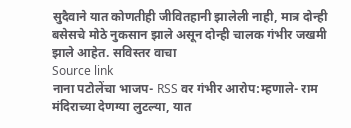सुदैवाने यात कोणतीही जीवितहानी झालेली नाही, मात्र दोन्ही बसेसचे मोठे नुकसान झाले असून दोन्ही चालक गंभीर जखमी झाले आहेत. सविस्तर वाचा
Source link
नाना पटोलेंचा भाजप- RSS वर गंभीर आरोप:म्हणाले- राम मंदिराच्या देणग्या लुटल्या, यात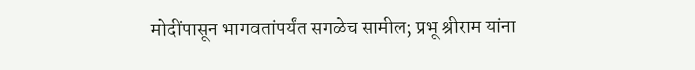मोदींपासून भागवतांपर्यंत सगळेच सामील; प्रभू श्रीराम यांना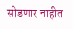सोडणार नाहीत